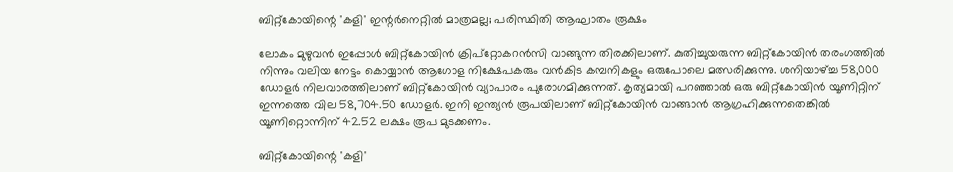ബിറ്റ്‌കോയിന്റെ 'കളി' ഇന്റര്‍നെറ്റില്‍ മാത്രമല്ല; പരിസ്ഥിതി ആഘാതം രൂക്ഷം

ലോകം മുഴുവന്‍ ഇപ്പോള്‍ ബിറ്റ്‌കോയിന്‍ ക്രിപ്‌റ്റോകറന്‍സി വാങ്ങുന്ന തിരക്കിലാണ്. കുതിച്ചുയരുന്ന ബിറ്റ്‌കോയിന്‍ തരംഗത്തില്‍ നിന്നും വലിയ നേട്ടം കൊയ്യാന്‍ ആഗോള നിക്ഷേപകരും വന്‍കിട കമ്പനികളും ഒരുപോലെ മത്സരിക്കുന്നു. ശനിയാഴ്ച്ച 58,000 ഡോളര്‍ നിലവാരത്തിലാണ് ബിറ്റ്‌കോയിന്‍ വ്യാപാരം പുരോഗമിക്കുന്നത്. കൃത്യമായി പറഞ്ഞാല്‍ ഒരു ബിറ്റ്‌കോയിന്‍ യൂണിറ്റിന് ഇന്നത്തെ വില 58,704.50 ഡോളര്‍. ഇനി ഇന്ത്യന്‍ രൂപയിലാണ് ബിറ്റ്‌കോയിന്‍ വാങ്ങാന്‍ ആഗ്രഹിക്കുന്നതെങ്കില്‍ യൂണിറ്റൊന്നിന് 42.52 ലക്ഷം രൂപ മുടക്കണം.

ബിറ്റ്‌കോയിന്റെ 'കളി'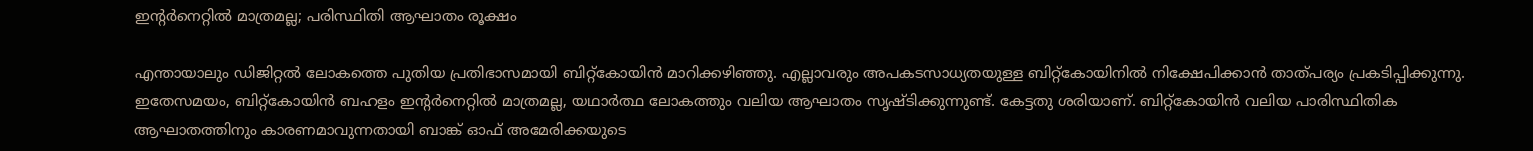ഇന്റര്‍നെറ്റില്‍ മാത്രമല്ല; പരിസ്ഥിതി ആഘാതം രൂക്ഷം

എന്തായാലും ഡിജിറ്റല്‍ ലോകത്തെ പുതിയ പ്രതിഭാസമായി ബിറ്റ്‌കോയിന്‍ മാറിക്കഴിഞ്ഞു. എല്ലാവരും അപകടസാധ്യതയുള്ള ബിറ്റ്‌കോയിനില്‍ നിക്ഷേപിക്കാന്‍ താത്പര്യം പ്രകടിപ്പിക്കുന്നു. ഇതേസമയം, ബിറ്റ്‌കോയിന്‍ ബഹളം ഇന്റര്‍നെറ്റില്‍ മാത്രമല്ല, യഥാര്‍ത്ഥ ലോകത്തും വലിയ ആഘാതം സൃഷ്ടിക്കുന്നുണ്ട്. കേട്ടതു ശരിയാണ്. ബിറ്റ്‌കോയിന്‍ വലിയ പാരിസ്ഥിതിക ആഘാതത്തിനും കാരണമാവുന്നതായി ബാങ്ക് ഓഫ് അമേരിക്കയുടെ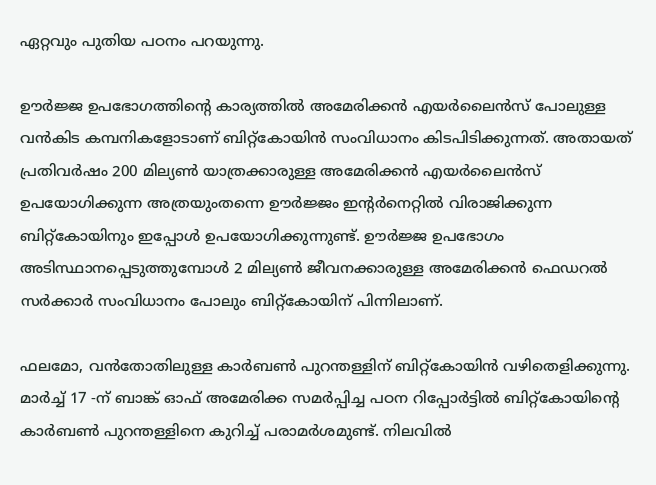ഏറ്റവും പുതിയ പഠനം പറയുന്നു.

ഊര്‍ജ്ജ ഉപഭോഗത്തിന്റെ കാര്യത്തില്‍ അമേരിക്കന്‍ എയര്‍ലൈന്‍സ് പോലുള്ള വന്‍കിട കമ്പനികളോടാണ് ബിറ്റ്‌കോയിന്‍ സംവിധാനം കിടപിടിക്കുന്നത്. അതായത് പ്രതിവര്‍ഷം 200 മില്യണ്‍ യാത്രക്കാരുള്ള അമേരിക്കന്‍ എയര്‍ലൈന്‍സ് ഉപയോഗിക്കുന്ന അത്രയുംതന്നെ ഊര്‍ജ്ജം ഇന്റര്‍നെറ്റില്‍ വിരാജിക്കുന്ന ബിറ്റ്‌കോയിനും ഇപ്പോള്‍ ഉപയോഗിക്കുന്നുണ്ട്. ഊര്‍ജ്ജ ഉപഭോഗം അടിസ്ഥാനപ്പെടുത്തുമ്പോള്‍ 2 മില്യണ്‍ ജീവനക്കാരുള്ള അമേരിക്കന്‍ ഫെഡറല്‍ സര്‍ക്കാര്‍ സംവിധാനം പോലും ബിറ്റ്‌കോയിന് പിന്നിലാണ്.

ഫലമോ, വന്‍തോതിലുള്ള കാര്‍ബണ്‍ പുറന്തള്ളിന് ബിറ്റ്‌കോയിന്‍ വഴിതെളിക്കുന്നു. മാര്‍ച്ച് 17 -ന് ബാങ്ക് ഓഫ് അമേരിക്ക സമര്‍പ്പിച്ച പഠന റിപ്പോര്‍ട്ടില്‍ ബിറ്റ്‌കോയിന്റെ കാര്‍ബണ്‍ പുറന്തള്ളിനെ കുറിച്ച് പരാമര്‍ശമുണ്ട്. നിലവില്‍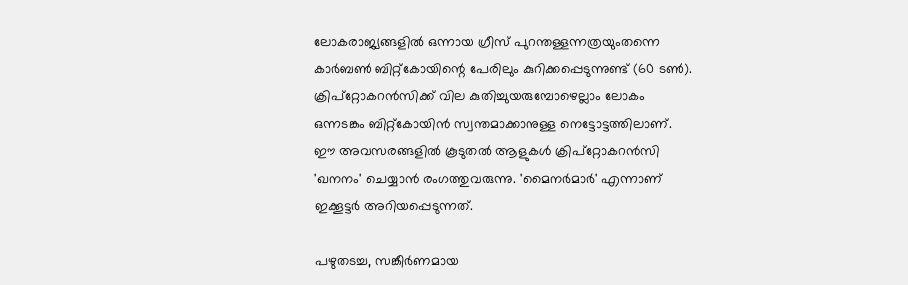ലോകരാജ്യങ്ങളില്‍ ഒന്നായ ഗ്രീസ് പുറന്തള്ളന്നത്രയുംതന്നെ കാര്‍ബണ്‍ ബിറ്റ്‌കോയിന്റെ പേരിലും കുറിക്കപ്പെടുന്നുണ്ട് (60 ടണ്‍). ക്രിപ്‌റ്റോകറന്‍സിക്ക് വില കുതിച്ചുയരുമ്പോഴെല്ലാം ലോകം ഒന്നടങ്കം ബിറ്റ്‌കോയിന്‍ സ്വന്തമാക്കാനുള്ള നെട്ടോട്ടത്തിലാണ്. ഈ അവസരങ്ങളില്‍ കൂടുതല്‍ ആളുകള്‍ ക്രിപ്‌റ്റോകറന്‍സി 'ഖനനം' ചെയ്യാന്‍ രംഗത്തുവരുന്നു. 'മൈനര്‍മാര്‍' എന്നാണ് ഇക്കൂട്ടര്‍ അറിയപ്പെടുന്നത്.

പഴുതടച്ച, സങ്കീര്‍ണമായ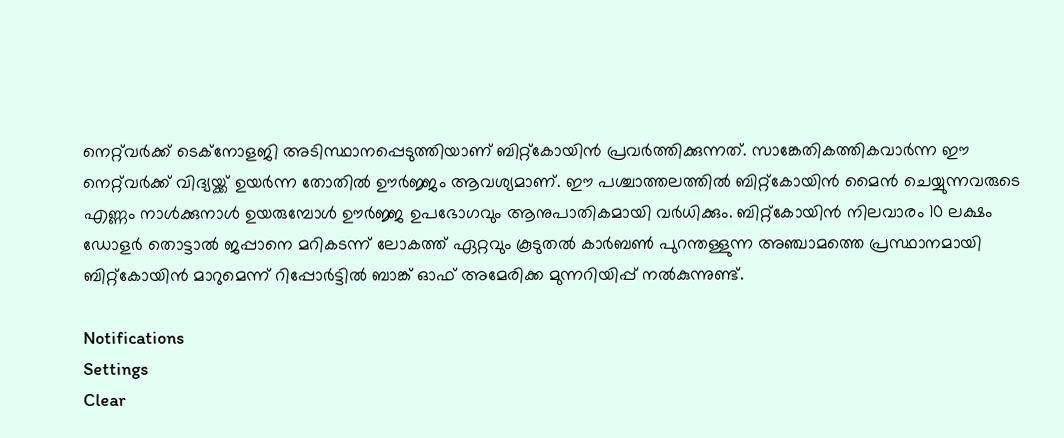നെറ്റ്‌വര്‍ക്ക് ടെക്‌നോളജി അടിസ്ഥാനപ്പെടുത്തിയാണ് ബിറ്റ്‌കോയിന്‍ പ്രവര്‍ത്തിക്കുന്നത്. സാങ്കേതികത്തികവാര്‍ന്ന ഈ നെറ്റ്‌വര്‍ക്ക് വിദ്യയ്ക്ക് ഉയര്‍ന്ന തോതില്‍ ഊര്‍ജ്ജം ആവശ്യമാണ്. ഈ പശ്ചാത്തലത്തില്‍ ബിറ്റ്‌കോയിന്‍ മൈന്‍ ചെയ്യുന്നവരുടെ എണ്ണം നാള്‍ക്കുനാള്‍ ഉയരുമ്പോള്‍ ഊര്‍ജ്ജ ഉപഭോഗവും ആനുപാതികമായി വര്‍ധിക്കും. ബിറ്റ്‌കോയിന്‍ നിലവാരം 10 ലക്ഷം ഡോളര്‍ തൊട്ടാല്‍ ജപ്പാനെ മറികടന്ന് ലോകത്ത് ഏറ്റവും കൂടുതല്‍ കാര്‍ബണ്‍ പുറന്തള്ളുന്ന അഞ്ചാമത്തെ പ്രസ്ഥാനമായി ബിറ്റ്‌കോയിന്‍ മാറുമെന്ന് റിപ്പോര്‍ട്ടില്‍ ബാങ്ക് ഓഫ് അമേരിക്ക മുന്നറിയിപ്പ് നല്‍കുന്നുണ്ട്.

Notifications
Settings
Clear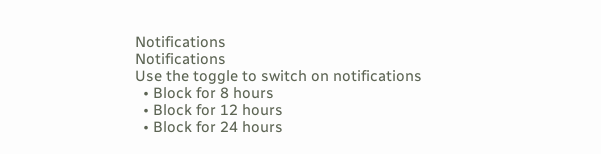Notifications
Notifications
Use the toggle to switch on notifications
  • Block for 8 hours
  • Block for 12 hours
  • Block for 24 hours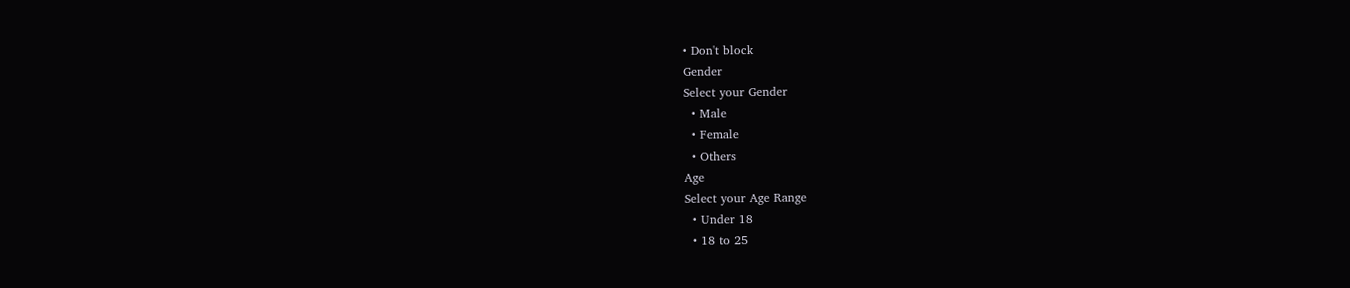• Don't block
Gender
Select your Gender
  • Male
  • Female
  • Others
Age
Select your Age Range
  • Under 18
  • 18 to 25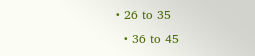• 26 to 35
  • 36 to 45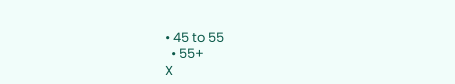• 45 to 55
  • 55+
X